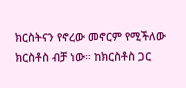ክርስትናን የኖረው መኖርም የሚችለው ክርስቶስ ብቻ ነው። ከክርስቶስ ጋር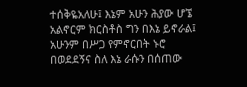ተሰቅዬአለሁ፤ እኔም አሁን ሕያው ሆኜ አልኖርም ክርስቶስ ግን በእኔ ይኖራል፤ አሁንም በሥጋ የምኖርበት ኑሮ በወደደኝና ስለ እኔ ራሱን በሰጠው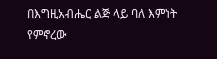በእግዚአብሔር ልጅ ላይ ባለ እምነት የምኖረው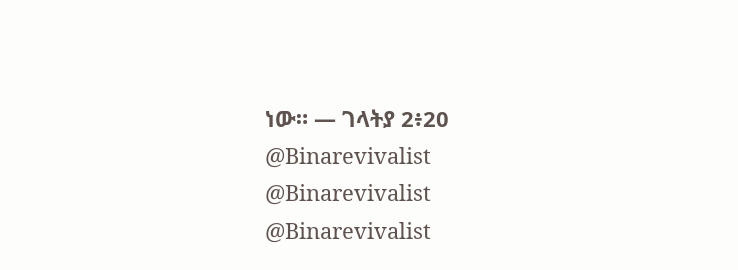ነው። — ገላትያ 2፥20 @Binarevivalist @Binarevivalist @Binarevivalist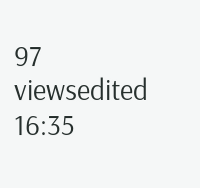97 viewsedited 16:35